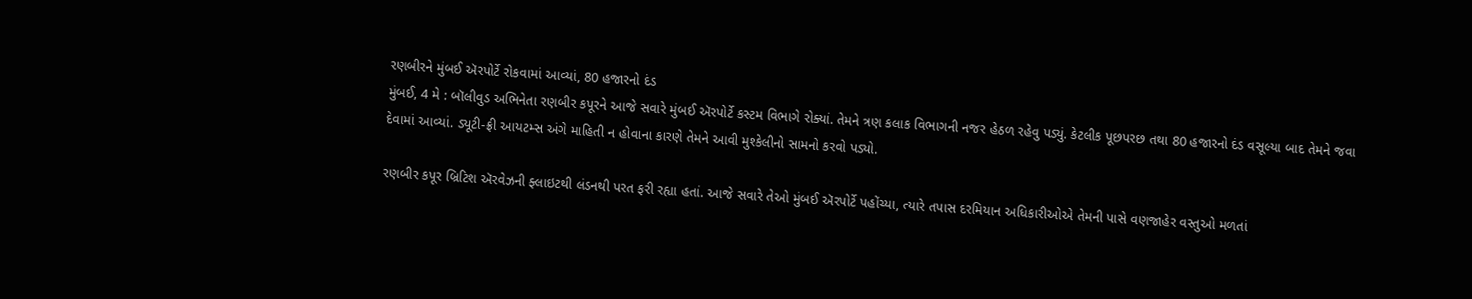રણબીરને મુંબઈ ઍરપોર્ટે રોકવામાં આવ્યાં, 80 હજારનો દંડ
મુંબઈ, 4 મે : બૉલીવુડ અભિનેતા રણબીર કપૂરને આજે સવારે મુંબઈ ઍરપોર્ટે કસ્ટમ વિભાગે રોક્યાં. તેમને ત્રણ કલાક વિભાગની નજર હેઠળ રહેવુ પડ્યું. કેટલીક પૂછપરછ તથા 80 હજારનો દંડ વસૂલ્યા બાદ તેમને જવા દેવામાં આવ્યાં. ડ્યૂટી-ફ્રી આયટમ્સ અંગે માહિતી ન હોવાના કારણે તેમને આવી મુશ્કેલીનો સામનો કરવો પડ્યો.

રણબીર કપૂર બ્રિટિશ ઍરવેઝની ફ્લાઇટથી લંડનથી પરત ફરી રહ્યા હતાં. આજે સવારે તેઓ મુંબઈ ઍરપોર્ટે પહોંચ્યા, ત્યારે તપાસ દરમિયાન અધિકારીઓએ તેમની પાસે વણજાહેર વસ્તુઓ મળતાં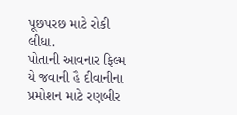પૂછપરછ માટે રોકી લીધા.
પોતાની આવનાર ફિલ્મ યે જવાની હૈ દીવાનીના પ્રમોશન માટે રણબીર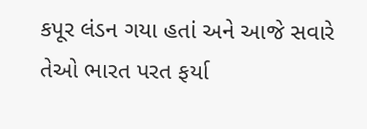કપૂર લંડન ગયા હતાં અને આજે સવારે તેઓ ભારત પરત ફર્યા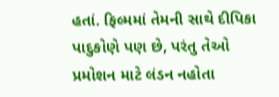હતાં. ફિલ્મમાં તેમની સાથે દીપિકા પાદુકોણે પણ છે, પરંતુ તેઓ પ્રમોશન માટે લંડન નહોતા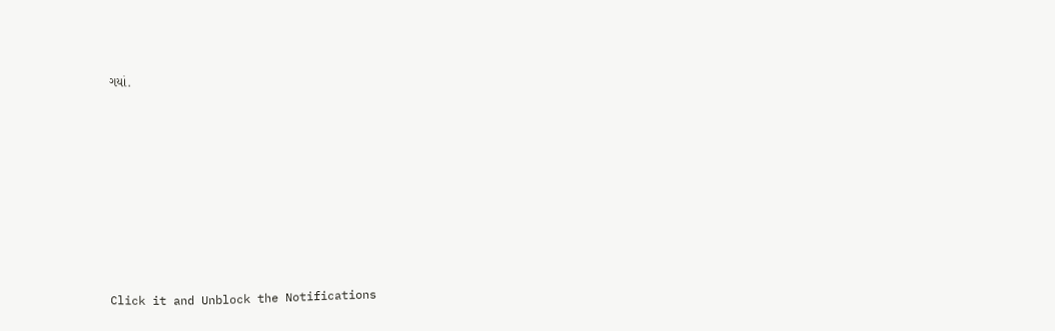ગયાં.












Click it and Unblock the Notifications